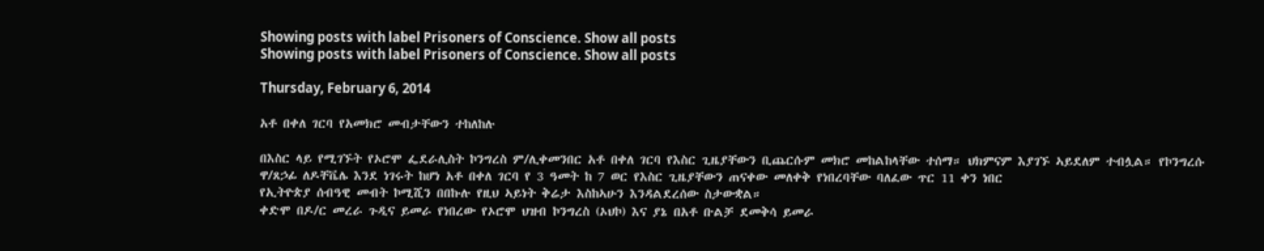Showing posts with label Prisoners of Conscience. Show all posts
Showing posts with label Prisoners of Conscience. Show all posts

Thursday, February 6, 2014

አቶ በቀለ ገርባ የአመክሮ መብታቸውን ተከለከሉ

በእስር ላይ የሚገኙት የኦሮሞ ፌደራሊስት ኮንግረስ ም/ሊቀመንበር አቶ በቀለ ገርባ የእስር ጊዜያቸውን ቢጨርሱም መክሮ መከልከላቸው ተሰማ። ህክምናም እያገኙ ኣይደለም ተብሏል። የኮንግረሱ ዋ/ጸኃፊ ለዶቸቬሌ እንደ ነገሩት ከሆነ አቶ በቀለ ገርባ የ 3 ዓመት ከ 7 ወር የእስር ጊዜያቸውን ጠናቀው መለቀቅ የነበረባቸው ባለፈው ጥር 11 ቀን ነበር
የኢትዮጵያ ሰብዓዊ መብት ኮሚሺን በበኩሉ የዚህ ኣይነት ቅሬታ እስከኣሁን እንዳልደረሰው ስታውቋል።
ቀድሞ በዶ/ር መረራ ጉዲና ይመራ የነበረው የኦሮሞ ህዝብ ኮንግረስ (ኦህኮ) እና ያኔ በአቶ ቡልቻ ደመቅሳ ይመራ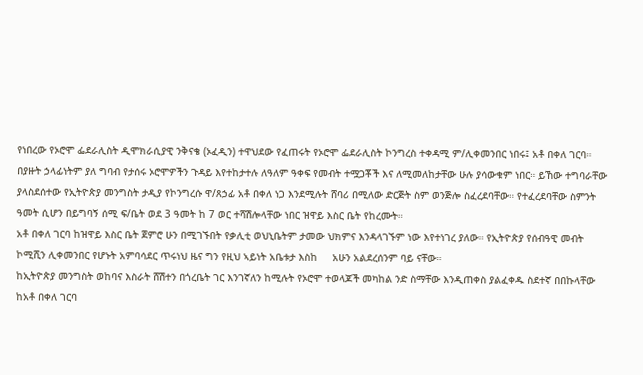የነበረው የኦሮሞ ፌደራሊስት ዲሞክራሲያዊ ንቅናቄ (ኦፈዲን) ተዋህደው የፈጠሩት የኦሮሞ ፌደራሊስት ኮንግረስ ተቀዳሚ ም/ሊቀመንበር ነበሩ፤ አቶ በቀለ ገርባ። በያዙት ኃላፊነትም ያለ ግባብ የታሰሩ ኦሮሞዎችን ጉዳይ እየተከታተሉ ለዓለም ዓቀፍ የመብት ተሟጋቾች እና ለሚመለከታቸው ሁሉ ያሳውቁም ነበር። ይኸው ተግባራቸው ያላስደሰተው የኢትዮጵያ መንግስት ታዲያ የኮንግረሱ ዋ/ጸኃፊ አቶ በቀለ ነጋ እንደሚሉት ሸባሪ በሚለው ድርጅት ስም ወንጅሎ ስፈረደባቸው። የተፈረደባቸው ስምንት ዓመት ሲሆን በይግባኝ ሰሚ ፍ/ቤት ወደ 3 ዓመት ከ 7 ወር ተሻሽሎላቸው ነበር ዝዋይ እስር ቤት የከረሙት።
አቶ በቀለ ገርባ ከዝዋይ እስር ቤት ጀምሮ ሁን በሚገኙበት የቃሊቲ ወህኒቤትም ታመው ህክምና እንዳላገኙም ነው እየተነገረ ያለው። የኢትዮጵያ የሰብዓዊ መብት ኮሚሺን ሊቀመንበር የሆኑት አምባሳደር ጥሩነህ ዜና ግን የዚህ ኣይነት አቤቱታ እስከ     አሁን አልደረሰንም ባይ ናቸው።
ከኢትዮጵያ መንግስት ወከባና እስራት ሸሽተን በጎረቤት ገር እንገኛለን ከሚሉት የኦሮሞ ተወላጆች መካከል ንድ ስማቸው እንዲጠቀስ ያልፈቀዱ ስደተኛ በበኩላቸው ከአቶ በቀለ ገርባ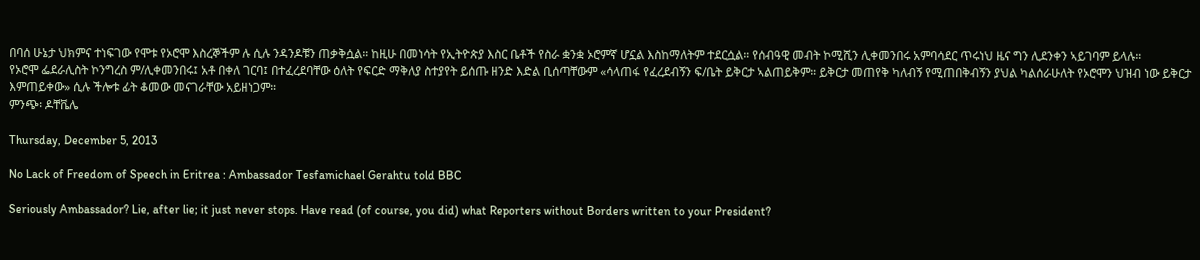በባሰ ሁኔታ ህክምና ተነፍገው የሞቱ የኦሮሞ እስረኞችም ሉ ሲሉ ንዳንዶቹን ጠቃቅሷል። ከዚሁ በመነሳት የኢትዮጵያ እስር ቤቶች የስራ ቋንቋ ኦሮምኛ ሆኗል እስከማለትም ተደርሷል። የሰብዓዊ መብት ኮሚሺን ሊቀመንበሩ አምባሳደር ጥሩነህ ዜና ግን ሊደንቀን ኣይገባም ይላሉ።
የኦሮሞ ፌደራሊስት ኮንግረስ ም/ሊቀመንበሩ፤ አቶ በቀለ ገርባ፤ በተፈረደባቸው ዕለት የፍርድ ማቅለያ ስተያየት ይሰጡ ዘንድ እድል ቢሰጣቸውም «ሳላጠፋ የፈረደብኝን ፍ/ቤት ይቅርታ ኣልጠይቅም። ይቅርታ መጠየቅ ካለብኝ የሚጠበቅብኝን ያህል ካልሰራሁለት የኦሮሞን ህዝብ ነው ይቅርታ እምጠይቀው» ሲሉ ችሎቱ ፊት ቆመው መናገራቸው አይዘነጋም።
ምንጭ፡ ዶቸቬሌ

Thursday, December 5, 2013

No Lack of Freedom of Speech in Eritrea : Ambassador Tesfamichael Gerahtu told BBC

Seriously Ambassador? Lie, after lie; it just never stops. Have read (of course, you did) what Reporters without Borders written to your President?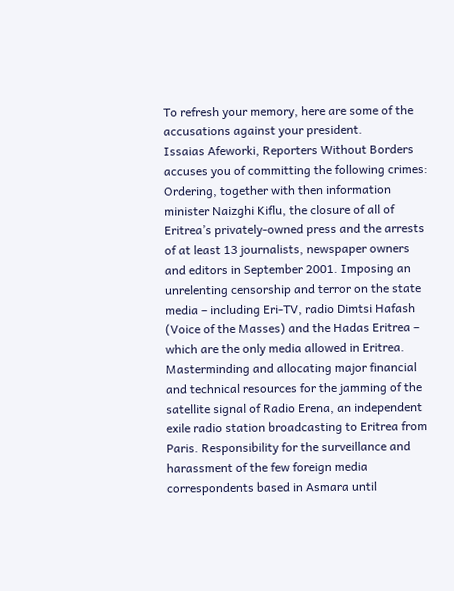To refresh your memory, here are some of the accusations against your president.
Issaias Afeworki, Reporters Without Borders accuses you of committing the following crimes: Ordering, together with then information minister Naizghi Kiflu, the closure of all of Eritrea’s privately-owned press and the arrests of at least 13 journalists, newspaper owners and editors in September 2001. Imposing an unrelenting censorship and terror on the state media – including Eri-TV, radio Dimtsi Hafash (Voice of the Masses) and the Hadas Eritrea – which are the only media allowed in Eritrea. Masterminding and allocating major financial and technical resources for the jamming of the satellite signal of Radio Erena, an independent exile radio station broadcasting to Eritrea from Paris. Responsibility for the surveillance and harassment of the few foreign media correspondents based in Asmara until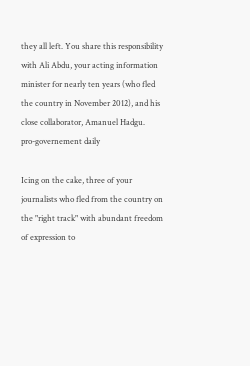they all left. You share this responsibility with Ali Abdu, your acting information minister for nearly ten years (who fled the country in November 2012), and his close collaborator, Amanuel Hadgu.
pro-governement daily

Icing on the cake, three of your journalists who fled from the country on the "right track" with abundant freedom of expression to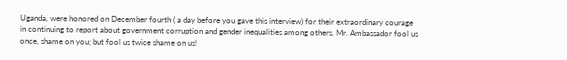Uganda, were honored on December fourth ( a day before you gave this interview) for their extraordinary courage in continuing to report about government corruption and gender inequalities among others. Mr. Ambassador fool us once, shame on you; but fool us twice shame on us!